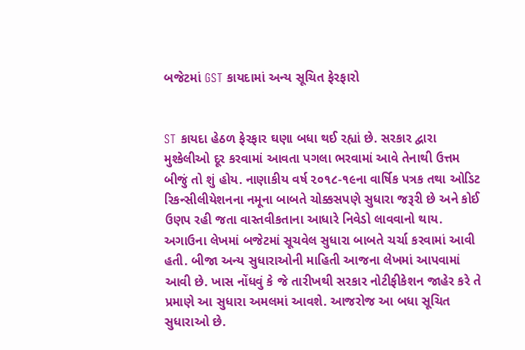બજેટમાં GST કાયદામાં અન્ય સૂચિત ફેરફારો


ST કાયદા હેઠળ ફેરફાર ઘણા બધા થઈ રહ્યાં છે. સરકાર દ્વારા મુશ્કેલીઓ દૂર કરવામાં આવતા પગલા ભરવામાં આવે તેનાથી ઉત્તમ બીજું તો શું હોય. નાણાકીય વર્ષ ૨૦૧૮-૧૯ના વાર્ષિક પત્રક તથા ઓડિટ રિકન્સીલીયેશનના નમૂના બાબતે ચોક્કસપણે સુધારા જરૂરી છે અને કોઈ ઉણપ રહી જતા વાસ્તવીકતાના આધારે નિવેડો લાવવાનો થાય. અગાઉના લેખમાં બજેટમાં સૂચવેલ સુધારા બાબતે ચર્ચા કરવામાં આવી હતી. બીજા અન્ય સુધારાઓની માહિતી આજના લેખમાં આપવામાં આવી છે. ખાસ નોંધવું કે જે તારીખથી સરકાર નોટીફીકેશન જાહેર કરે તે પ્રમાણે આ સુધારા અમલમાં આવશે. આજરોજ આ બધા સૂચિત સુધારાઓ છે.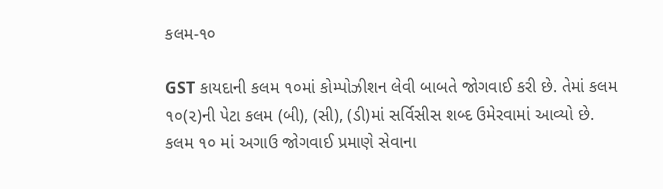કલમ-૧૦

GST કાયદાની કલમ ૧૦માં કોમ્પોઝીશન લેવી બાબતે જોગવાઈ કરી છે. તેમાં કલમ ૧૦(૨)ની પેટા કલમ (બી), (સી), (ડી)માં સર્વિસીસ શબ્દ ઉમેરવામાં આવ્યો છે. કલમ ૧૦ માં અગાઉ જોગવાઈ પ્રમાણે સેવાના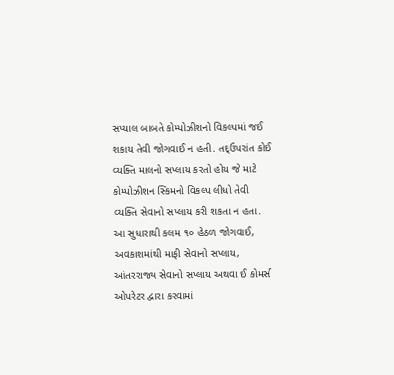સપ્યાલ બાબતે કોમ્પોઝીશનો વિકલ્પમાં જઈ શકાય તેવી જોગવાઈ ન હતી. તદ્ઉપરાંત કોઈ વ્યક્તિ માલનો સપ્લાય કરતો હોય જે માટે કોમ્પોઝીશન સ્કિમનો વિકલ્પ લીધો તેવી વ્યક્તિ સેવાનો સપ્લાય કરી શકતા ન હતા. આ સુધારાથી કલમ ૧૦ હેઠળ જોગવાઈ, અવકાશમાંથી માફી સેવાનો સપ્લાય, આંતરરાજ્ય સેવાનો સપ્લાય અથવા ઈ કોમર્સ ઓપરેટર દ્વારા કરવામાં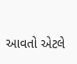આવતો એટલે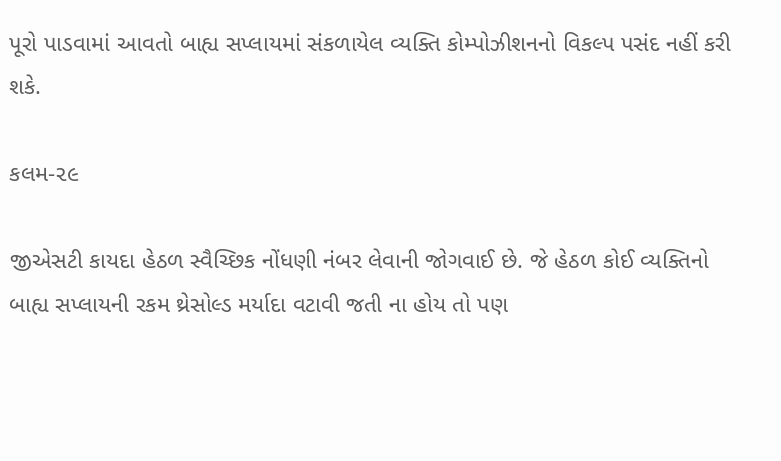પૂરો પાડવામાં આવતો બાહ્ય સપ્લાયમાં સંકળાયેલ વ્યક્તિ કોમ્પોઝીશનનો વિકલ્પ પસંદ નહીં કરી શકે.

કલમ-૨૯

જીએસટી કાયદા હેઠળ સ્વૈચ્છિક નોંધણી નંબર લેવાની જોગવાઈ છે. જે હેઠળ કોઈ વ્યક્તિનો બાહ્ય સપ્લાયની રકમ થ્રેસોલ્ડ મર્યાદા વટાવી જતી ના હોય તો પણ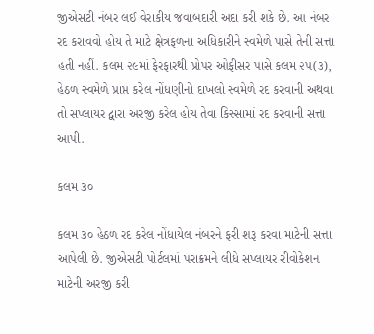જીએસટી નંબર લઈ વેરાકીય જવાબદારી અદા કરી શકે છે. આ નંબર રદ કરાવવો હોય તે માટે ક્ષેત્રફળના અધિકારીને સ્વમેળે પાસે તેની સત્તા હતી નહીં. કલમ ૨૯માં ફેરફારથી પ્રોપર ઓફીસર પાસે કલમ ૨૫(૩), હેઠળ સ્વમેળે પ્રાપ્ત કરેલ નોંધણીનો દાખલો સ્વમેળે રદ કરવાની અથવા તો સપ્લાયર દ્વારા અરજી કરેલ હોય તેવા કિસ્સામાં રદ કરવાની સત્તા આપી.

કલમ ૩૦

કલમ ૩૦ હેઠળ રદ કરેલ નોંધાયેલ નંબરને ફરી શરૂ કરવા માટેની સત્તા આપેલી છે. જીએસટી પોર્ટલમાં પરાક્રમને લીધે સપ્લાયર રીવોકેશન માટેની અરજી કરી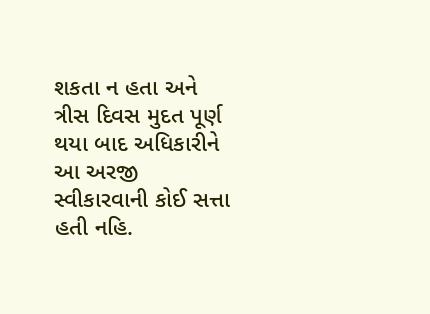શકતા ન હતા અને ત્રીસ દિવસ મુદત પૂર્ણ થયા બાદ અધિકારીને આ અરજી સ્વીકારવાની કોઈ સત્તા હતી નહિ.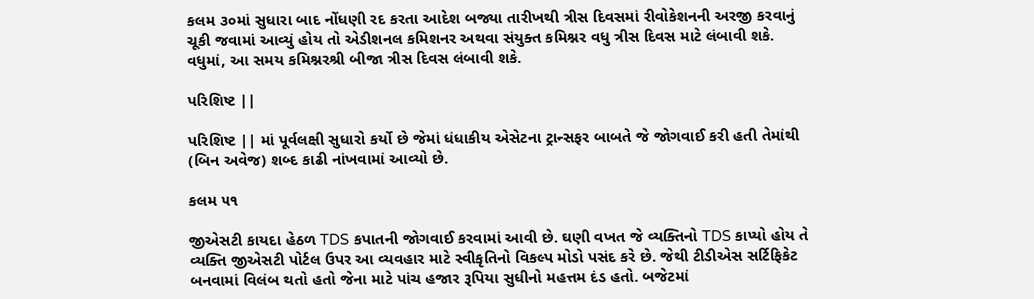કલમ ૩૦માં સુધારા બાદ નોંધણી રદ કરતા આદેશ બજ્યા તારીખથી ત્રીસ દિવસમાં રીવોકેશનની અરજી કરવાનું ચૂકી જવામાં આવ્યું હોય તો એડીશનલ કમિશનર અથવા સંયુક્ત કમિશ્નર વધુ ત્રીસ દિવસ માટે લંબાવી શકે. વધુમાં, આ સમય કમિશ્નરશ્રી બીજા ત્રીસ દિવસ લંબાવી શકે.

પરિશિષ્ટ ||

પરિશિષ્ટ || માં પૂર્વલક્ષી સુધારો કર્યો છે જેમાં ધંધાકીય એસેટના ટ્રાન્સફર બાબતે જે જોગવાઈ કરી હતી તેમાંથી (બિન અવેજ) શબ્દ કાઢી નાંખવામાં આવ્યો છે.

કલમ ૫૧

જીએસટી કાયદા હેઠળ TDS કપાતની જોગવાઈ કરવામાં આવી છે. ઘણી વખત જે વ્યક્તિનો TDS કાપ્યો હોય તે વ્યક્તિ જીએસટી પોર્ટલ ઉપર આ વ્યવહાર માટે સ્વીકૃતિનો વિકલ્પ મોડો પસંદ કરે છે. જેથી ટીડીએસ સર્ટિફિકેટ બનવામાં વિલંબ થતો હતો જેના માટે પાંચ હજાર રૂપિયા સુધીનો મહત્તમ દંડ હતો. બજેટમાં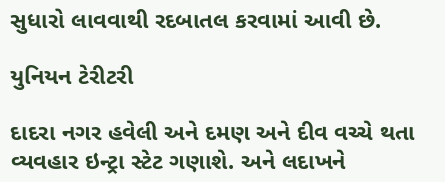સુધારો લાવવાથી રદબાતલ કરવામાં આવી છે.

યુનિયન ટેરીટરી

દાદરા નગર હવેલી અને દમણ અને દીવ વચ્ચે થતા વ્યવહાર ઇન્ટ્રા સ્ટેટ ગણાશે. અને લદાખને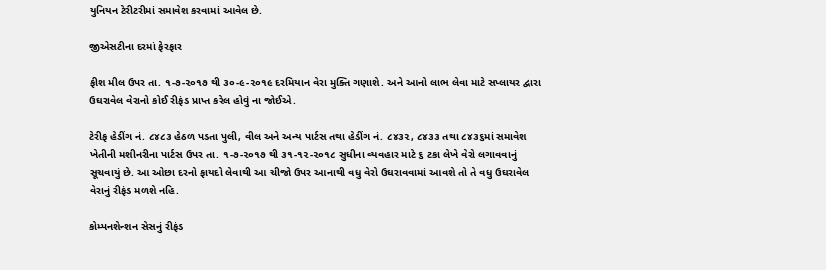યુનિયન ટેરીટરીમાં સમાવેશ કરવામાં આવેલ છે.

જીએસટીના દરમાં ફેરફાર

ફીશ મીલ ઉપર તા. ૧-૭-૨૦૧૭ થી ૩૦-૯-૨૦૧૯ દરમિયાન વેરા મુક્તિ ગણાશે. અને આનો લાભ લેવા માટે સપ્લાયર દ્વારા ઉઘરાવેલ વેરાનો કોઈ રીફંડ પ્રાપ્ત કરેલ હોવું ના જોઈએ.

ટેરીફ હેડીંગ નં. ૮૪૮૩ હેઠળ પડતા પુલી, વીલ અને અન્ય પાર્ટસ તથા હેડીંગ નં. ૮૪૩૨, ૮૪૩૩ તથા ૮૪૩૬માં સમાવેશ ખેતીની મશીનરીના પાર્ટસ ઉપર તા. ૧-૭-૨૦૧૭ થી ૩૧-૧૨-૨૦૧૮ સુધીના વ્યવહાર માટે ૬ ટકા લેખે વેરો લગાવવાનું સૂચવાયું છે. આ ઓછા દરનો ફાયદો લેવાથી આ ચીજો ઉપર આનાથી વધુ વેરો ઉઘરાવવામાં આવશે તો તે વધુ ઉઘરાવેલ વેરાનું રીફંડ મળશે નહિ.

કોમ્પનશેન્શન સેસનું રીફંડ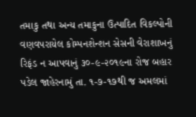તમાકુ તથા અન્ય તમાકુના ઉત્પાદિત વિકલ્પોની વણવપરાયેલ કોમ્પનશેન્શન સેસની વેરાશાખનું રિફંડ ન આપવાનું ૩૦-૯-૨૦૧૯ના રોજ બહાર પડેલ જાહેરનામું તા. ૧-૭-૧૭થી જ અમલમાં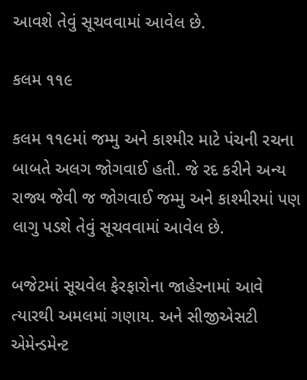આવશે તેવું સૂચવવામાં આવેલ છે.

કલમ ૧૧૯

કલમ ૧૧૯માં જમ્મુ અને કાશ્મીર માટે પંચની રચના બાબતે અલગ જોગવાઈ હતી. જે રદ કરીને અન્ય રાજ્ય જેવી જ જોગવાઈ જમ્મુ અને કાશ્મીરમાં પણ લાગુ પડશે તેવું સૂચવવામાં આવેલ છે.

બજેટમાં સૂચવેલ ફેરફારોના જાહેરનામાં આવે ત્યારથી અમલમાં ગણાય. અને સીજીએસટી એમેન્ડમેન્ટ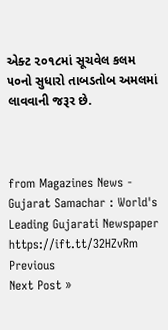એક્ટ ૨૦૧૮માં સૂચવેલ કલમ ૫૦નો સુધારો તાબડતોબ અમલમાં લાવવાની જરૂર છે.



from Magazines News - Gujarat Samachar : World's Leading Gujarati Newspaper https://ift.tt/32HZvRm
Previous
Next Post »